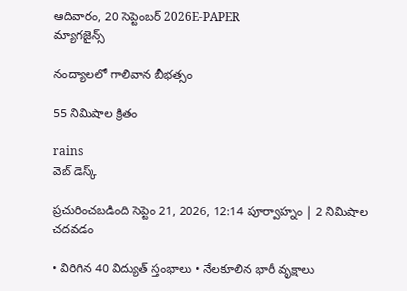ఆదివారం, 20 సెప్టెంబర్ 2026E-PAPER
మ్యాగజైన్స్

నంద్యాలలో గాలివాన బీభత్సం

55 నిమిషాల క్రితం

rains
వెబ్ డెస్క్

ప్రచురించబడింది సెప్టెం 21, 2026, 12:14 పూర్వాహ్నం | 2 నిమిషాల చదవడం

• విరిగిన 40 విద్యుత్ స్తంభాలు • నేలకూలిన భారీ వృక్ష‍ాలు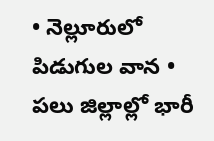• నెల్లూరులో పిడుగుల వాన • పలు జిల్లాల్లో భారీ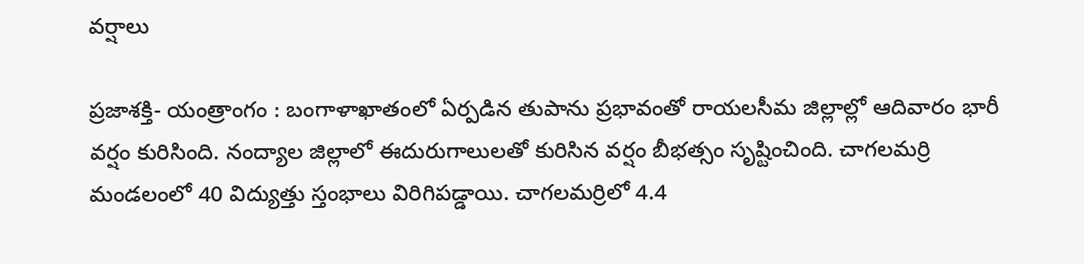వర్షాలు

ప్రజాశక్తి- యంత్రాంగం : బంగాళాఖాతంలో ఏర్పడిన తుపాను ప్రభావంతో రాయలసీమ జిల్లాల్లో ఆదివారం భారీ వర్షం కురిసింది. నంద్యాల జిల్లాలో ఈదురుగాలులతో కురిసిన వర్షం బీభత్సం సృష్టించింది. చాగలమర్రి మండలంలో 40 విద్యుత్తు ‌స్తంభాలు విరిగిపడ్డాయి. చాగలమర్రిలో 4.4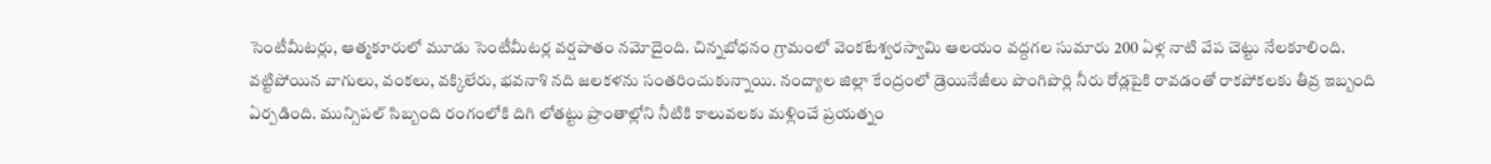సెంటీమీటర్లు, ఆత్మకూరులో మూడు సెంటీమీటర్ల వర్షపాతం నమోదైంది. చిన్నబోధనం గ్రామంలో వెంకటేశ్వరస్వామి ఆలయం వద్దగల సుమారు 200 ఏళ్ల నాటి వేప చెట్టు నేలకూలింది. వట్టిపోయిన వాగులు, వంకలు, వక్కిలేరు, భవనాశి నది జలకళను సంతరించుకున్నాయి. నంద్యాల జిల్లా కేంద్రంలో డ్రెయినేజీలు పొంగిపొర్లి నీరు రోడ్లపైకి రావడంతో రాకపోకలకు తీవ్ర ఇబ్బంది ఏర్పడింది. మున్సిపల్ సిబ్బంది రంగంలోకి దిగి లోతట్టు ప్రాంతాల్లోని నీటికి కాలువలకు మళ్లించే ప్రయత్నం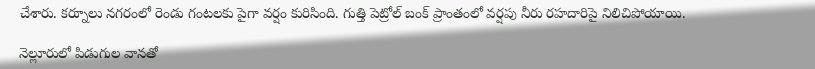చేశారు. కర్నూలు నగరంలో రెండు గంటలకు పైగా వర్షం కురిసింది. గుత్తి పెట్రోల్‌ బంక్‌ ప్రాంతంలో వర్షపు నీరు రహదారిపై నిలిచిపోయాయి.

నెల్లూరులో పిడుగుల వానతో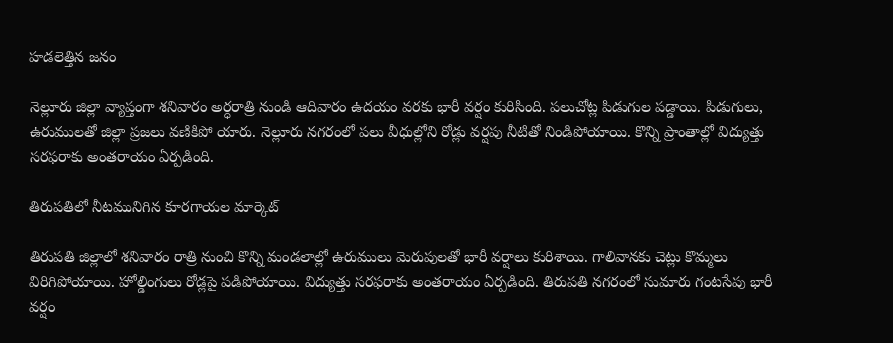హడలెత్తిన జనం

నెల్లూరు జిల్లా వ్యాప్తంగా శనివారం అర్ధరాత్రి నుండి ఆదివారం ఉదయం వరకు భారీ వర్షం కురిసింది. పలుచోట్ల పిడుగుల పడ్డాయి. పిడుగులు, ఉరుములతో జిల్లా ప్రజలు వణికిపో యారు. నెల్లూరు నగరంలో పలు వీధుల్లోని రోడ్లు వర్షపు నీటితో నిండిపోయాయి. కొన్ని ప్రాంతాల్లో విద్యుత్తు సరఫరాకు అంతరాయం ఏర్పడింది.

తిరుపతిలో నీటమునిగిన కూరగాయల మార్కెట్

తిరుపతి జిల్లాలో శనివారం రాత్రి నుంచి కొన్ని మండలాల్లో ఉరుములు మెరుపులతో భారీ వర్షాలు కురిశాయి. గాలివానకు చెట్లు కొమ్మలు విరిగిపోయాయి. హోల్డింగులు రోడ్లపై పడిపోయాయి. విద్యుత్తు సరఫరాకు అంతరాయం ఏర్పడింది. తిరుపతి నగరంలో సుమారు గంటసేపు భారీ వర్షం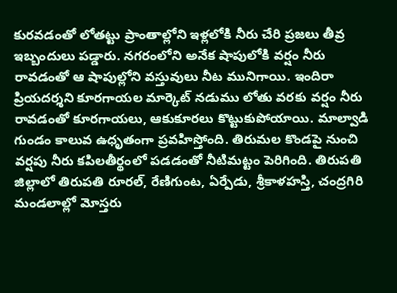కురవడంతో లోతట్టు ప్రాంతాల్లోని ఇళ్లలోకి నీరు చేరి ప్రజలు తీవ్ర ఇబ్బందులు పడ్డారు. నగరంలోని అనేక షాపులోకి వర్షం నీరు రావడంతో ఆ షాపుల్లోని వస్తువులు నీట మునిగాయి. ఇందిరా ప్రియదర్శని కూరగాయల మార్కెట్ నడుము లోతు వరకు వర్షం నీరు రావడంతో కూరగాయలు, ఆకుకూరలు కొట్టుకుపోయాయి. మాల్వాడి గుండం కాలువ ఉధృతంగా ప్రవహిస్తోంది. తిరుమల కొండపై నుంచి వర్షపు నీరు కపిలతీర్థంలో పడడంతో నీటిమట్టం పెరిగింది. తిరుపతి జిల్లాలో తిరుపతి రూరల్, రేణిగుంట, ఏర్పేడు, శ్రీకాళహస్తి, చంద్రగిరి మండలాల్లో మోస్తరు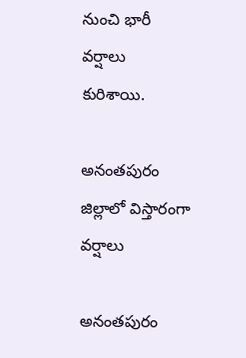నుంచి భారీ వర్షాలు కురిశాయి.

అనంతపురం జిల్లాలో విస్తారంగా వర్షాలు

అనంతపురం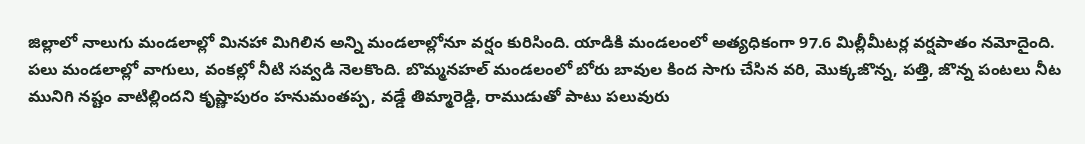జిల్లాలో నాలుగు మండలాల్లో మినహా మిగిలిన అన్ని మండలాల్లోనూ వర్షం కురిసింది. యాడికి మండలంలో అత్యధికంగా 97.6 మిల్లీమీటర్ల వర్షపాతం నమోదైంది. పలు మండలాల్లో వాగులు, వంకల్లో నీటి సవ్వడి నెలకొంది. బొమ్మనహల్ మండలంలో బోరు బావుల కింద సాగు చేసిన వరి, మొక్కజొన్న, పత్తి, జొన్న పంటలు నీట మునిగి నష్టం వాటిల్లిందని కృష్ణాపురం హనుమంతప్ప, వడ్డే తిమ్మారెడ్డి, రాముడుతో పాటు పలువురు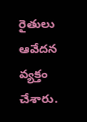రైతులు ఆవేదన వ్యక్తం చేశారు.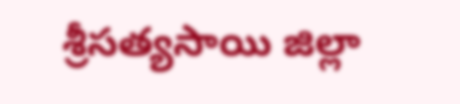శ్రీసత్యసాయి జిల్లా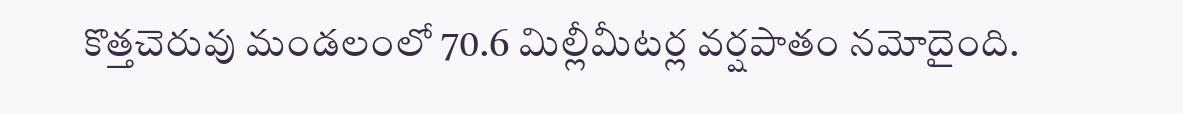కొత్తచెరువు మండలంలో 70.6 మిల్లీమీటర్ల వర్షపాతం నమోదైంది.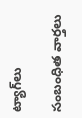ట్యాగ్‌లు

సంబంధిత వార్తలు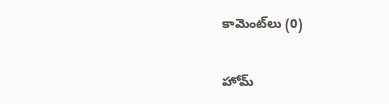కామెంట్‌లు (0)

హోమ్